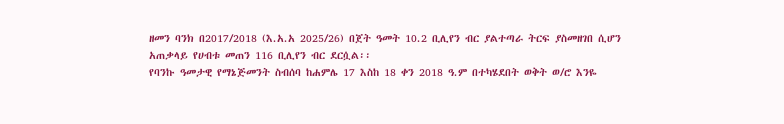ዘመን ባንክ በ2017/2018 (እ.አ.አ 2025/26) በጀት ዓመት 10.2 ቢሊየን ብር ያልተጣራ ትርፍ ያስመዘገበ ሲሆን አጠቃላይ የሀብቱ መጠን 116 ቢሊየን ብር ደርሷል፡፡
የባንኩ ዓመታዊ የማኔጅመንት ስብሰባ ከሐምሌ 17 እስከ 18 ቀን 2018 ዓ.ም በተካሄደበት ወቅት ወ/ሮ እንዬ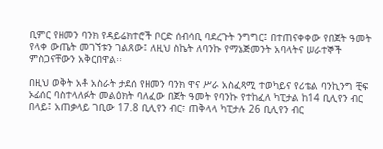ቢምር የዘመን ባንክ የዳይሬክተሮች ቦርድ ሰብሳቢ ባደረጉት ንግግር፤ በተጠናቀቀው የበጀት ዓመት የላቀ ውጤት መገኘቱን ገልጸው፤ ለዚህ ስኬት ለባንኩ የማኔጅመንት አባላትና ሠራተኞች ምስጋናቸውን አቅርበዋል፡፡

በዚህ ወቅት አቶ አስራት ታደሰ የዘመን ባንክ ዋና ሥራ አስፈጻሚ ተወካይና የሪቴል ባንኪንግ ቺፍ ኦፊሰር ባስተላለፉት መልዕክት ባለፈው በጀት ዓመት የባንኩ የተከፈለ ካፒታል ከ14 ቢሊየን ብር በላይ፤ አጠቃላይ ገቢው 17.8 ቢሊየን ብር፣ ጠቅላላ ካፒታሉ 26 ቢሊየን ብር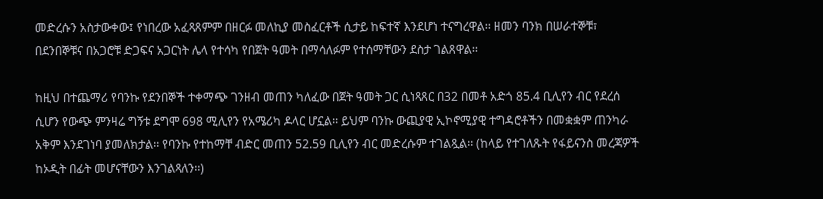መድረሱን አስታውቀው፤ የነበረው አፈጻጸምም በዘርፉ መለኪያ መስፈርቶች ሲታይ ከፍተኛ እንደሆነ ተናግረዋል፡፡ ዘመን ባንክ በሠራተኞቹ፣ በደንበኞቹና በአጋሮቹ ድጋፍና አጋርነት ሌላ የተሳካ የበጀት ዓመት በማሳለፉም የተሰማቸውን ደስታ ገልጸዋል፡፡

ከዚህ በተጨማሪ የባንኩ የደንበኞች ተቀማጭ ገንዘብ መጠን ካለፈው በጀት ዓመት ጋር ሲነጻጸር በ32 በመቶ አድጎ 85.4 ቢሊየን ብር የደረሰ ሲሆን የውጭ ምንዛሬ ግኝቱ ደግሞ 698 ሚሊየን የአሜሪካ ዶላር ሆኗል፡፡ ይህም ባንኩ ውጪያዊ ኢኮኖሚያዊ ተግዳሮቶችን በመቋቋም ጠንካራ አቅም እንደገነባ ያመለክታል፡፡ የባንኩ የተከማቸ ብድር መጠን 52.59 ቢሊየን ብር መድረሱም ተገልጿል፡፡ (ከላይ የተገለጹት የፋይናንስ መረጃዎች ከኦዲት በፊት መሆናቸውን እንገልጻለን፡፡)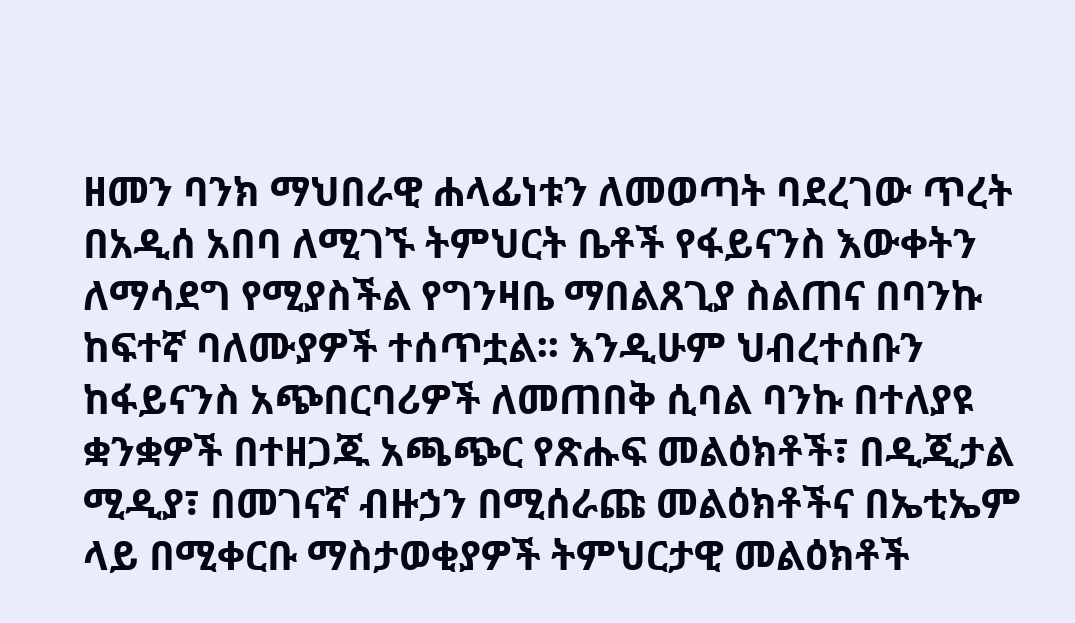ዘመን ባንክ ማህበራዊ ሐላፊነቱን ለመወጣት ባደረገው ጥረት በአዲሰ አበባ ለሚገኙ ትምህርት ቤቶች የፋይናንስ እውቀትን ለማሳደግ የሚያስችል የግንዛቤ ማበልጸጊያ ስልጠና በባንኩ ከፍተኛ ባለሙያዎች ተሰጥቷል፡፡ እንዲሁም ህብረተሰቡን ከፋይናንስ አጭበርባሪዎች ለመጠበቅ ሲባል ባንኩ በተለያዩ ቋንቋዎች በተዘጋጁ አጫጭር የጽሑፍ መልዕክቶች፣ በዲጂታል ሚዲያ፣ በመገናኛ ብዙኃን በሚሰራጩ መልዕክቶችና በኤቲኤም ላይ በሚቀርቡ ማስታወቂያዎች ትምህርታዊ መልዕክቶች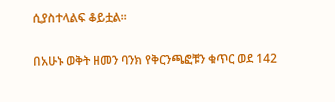ሲያስተላልፍ ቆይቷል፡፡

በአሁኑ ወቅት ዘመን ባንክ የቅርንጫፎቹን ቁጥር ወደ 142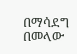በማሳደግ በመላው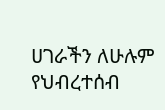ሀገራችን ለሁሉም የህብረተሰብ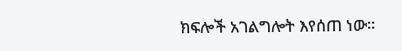ክፍሎች አገልግሎት እየሰጠ ነው፡፡